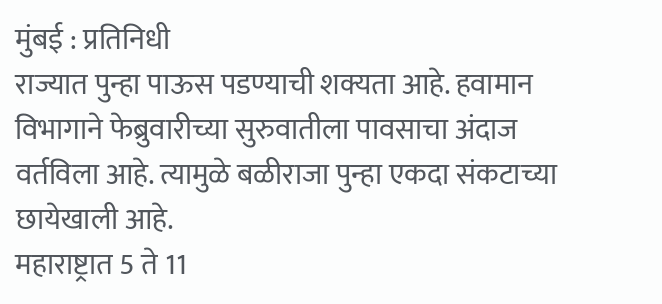मुंबई : प्रतिनिधी
राज्यात पुन्हा पाऊस पडण्याची शक्यता आहे. हवामान विभागाने फेब्रुवारीच्या सुरुवातीला पावसाचा अंदाज वर्तविला आहे. त्यामुळे बळीराजा पुन्हा एकदा संकटाच्या छायेखाली आहे.
महाराष्ट्रात 5 ते 11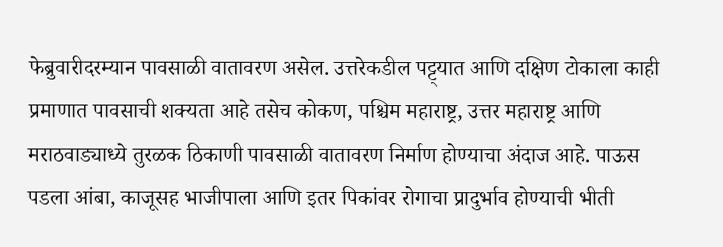फेब्रुवारीदरम्यान पावसाळी वातावरण असेल. उत्तरेकडील पट्ट्यात आणि दक्षिण टोकाला काही प्रमाणात पावसाची शक्यता आहे तसेच कोकण, पश्चिम महाराष्ट्र, उत्तर महाराष्ट्र आणि मराठवाड्याध्ये तुरळक ठिकाणी पावसाळी वातावरण निर्माण होण्याचा अंदाज आहे. पाऊस पडला आंबा, काजूसह भाजीपाला आणि इतर पिकांवर रोगाचा प्रादुर्भाव होण्याची भीती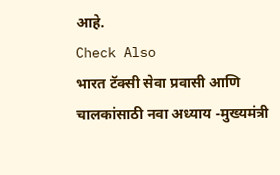आहे.
Check Also
भारत टॅक्सी सेवा प्रवासी आणि चालकांसाठी नवा अध्याय -मुख्यमंत्री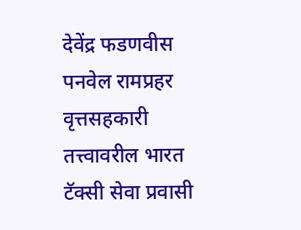देवेंद्र फडणवीस
पनवेल रामप्रहर वृत्तसहकारी तत्त्वावरील भारत टॅक्सी सेवा प्रवासी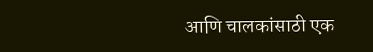आणि चालकांसाठी एक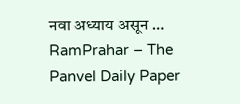नवा अध्याय असून …
RamPrahar – The Panvel Daily Paper